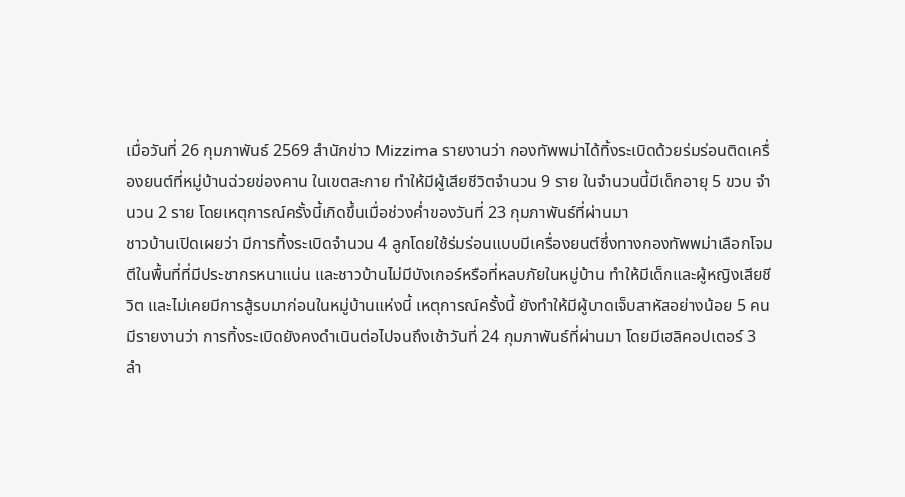เมื่อวันที่ 26 กุมภาพันธ์ 2569 สำนักข่าว Mizzima รายงานว่า กองทัพพม่าได้ทิ้งระเบิดด้วยร่มร่อนติดเครื่องยนต์ที่หมู่บ้านฉ่วยข่องคาน ในเขตสะกาย ทำให้มีผู้เสียชีวิตจำนวน 9 ราย ในจำนวนนี้มีเด็กอายุ 5 ขวบ จำนวน 2 ราย โดยเหตุการณ์ครั้งนี้เกิดขึ้นเมื่อช่วงค่ำของวันที่ 23 กุมภาพันธ์ที่ผ่านมา
ชาวบ้านเปิดเผยว่า มีการทิ้งระเบิดจำนวน 4 ลูกโดยใช้ร่มร่อนแบบมีเครื่องยนต์ซึ่งทางกองทัพพม่าเลือกโจมตีในพื้นที่ที่มีประชากรหนาแน่น และชาวบ้านไม่มีบังเกอร์หรือที่หลบภัยในหมู่บ้าน ทำให้มีเด็กและผู้หญิงเสียชีวิต และไม่เคยมีการสู้รบมาก่อนในหมู่บ้านแห่งนี้ เหตุการณ์ครั้งนี้ ยังทำให้มีผู้บาดเจ็บสาหัสอย่างน้อย 5 คน
มีรายงานว่า การทิ้งระเบิดยังคงดำเนินต่อไปจนถึงเช้าวันที่ 24 กุมภาพันธ์ที่ผ่านมา โดยมีเฮลิคอปเตอร์ 3 ลำ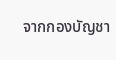จากกองบัญชา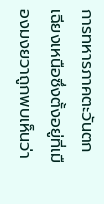การทหารภาคตะวันตกเฉียงเหนือซึ่งตั้งอยู่ที่เมืองมงยวาถูกพบเห็นว่า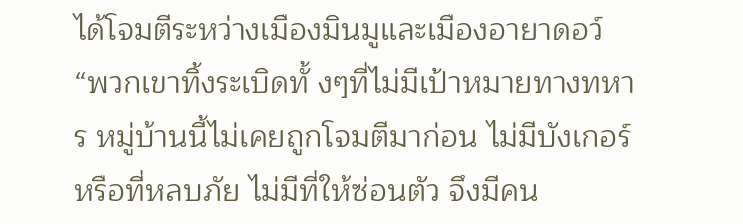ได้โจมตีระหว่างเมืองมินมูและเมืองอายาดอว์
“พวกเขาทิ้งระเบิดทั้ งๆที่ไม่มีเป้าหมายทางทหาร หมู่บ้านนี้ไม่เคยถูกโจมตีมาก่อน ไม่มีบังเกอร์หรือที่หลบภัย ไม่มีที่ให้ซ่อนตัว จึงมีคน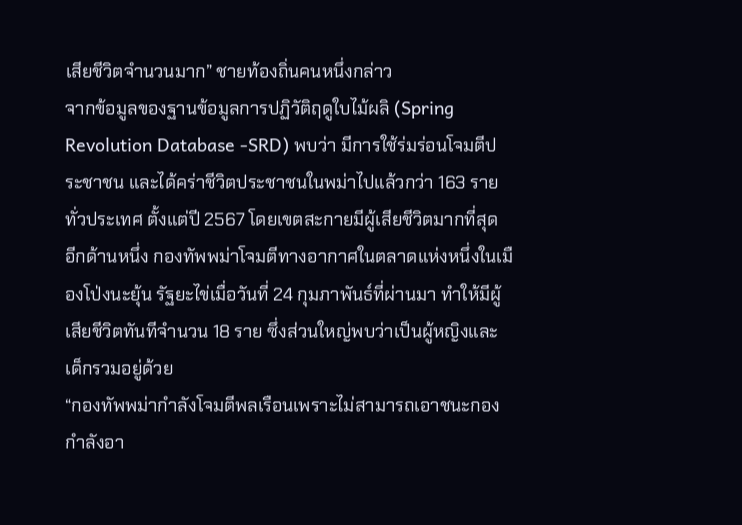เสียชีวิตจำนวนมาก” ชายท้องถิ่นคนหนึ่งกล่าว
จากข้อมูลของฐานข้อมูลการปฏิวัติฤดูใบไม้ผลิ (Spring Revolution Database -SRD) พบว่า มีการใช้ร่มร่อนโจมตีประชาชน และได้คร่าชีวิตประชาชนในพม่าไปแล้วกว่า 163 รายทั่วประเทศ ตั้งแต่ปี 2567 โดยเขตสะกายมีผู้เสียชีวิตมากที่สุด
อีกด้านหนึ่ง กองทัพพม่าโจมตีทางอากาศในตลาดแห่งหนึ่งในเมืองโป่งนะยุ้น รัฐยะไข่เมื่อวันที่ 24 กุมภาพันธ์ที่ผ่านมา ทำให้มีผู้เสียชีวิตทันทีจำนวน 18 ราย ซึ่งส่วนใหญ่พบว่าเป็นผู้หญิงและเด็กรวมอยู่ด้วย
“กองทัพพม่ากำลังโจมตีพลเรือนเพราะไม่สามารถเอาชนะกองกำลังอา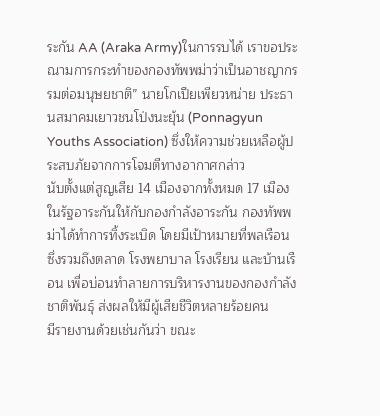ระกัน AA (Araka Army)ในการรบได้ เราขอประณามการกระทำของกองทัพพม่าว่าเป็นอาชญากรรมต่อมนุษยชาติ” นายโกเปียเพียวหน่าย ประธานสมาคมเยาวชนโป่งนะยุ้น (Ponnagyun Youths Association) ซึ่งให้ความช่วยเหลือผู้ประสบภัยจากการโจมตีทางอากาศกล่าว
นับตั้งแต่สูญเสีย 14 เมืองจากทั้งหมด 17 เมืองในรัฐอาระกันให้กับกองกำลังอาระกัน กองทัพพม่าได้ทำการทิ้งระเบิด โดยมีเป้าหมายที่พลเรือน ซึ่งรวมถึงตลาด โรงพยาบาล โรงเรียน และบ้านเรือน เพื่อบ่อนทำลายการบริหารงานของกองกำลังชาติพันธุ์ ส่งผลให้มีผู้เสียชีวิตหลายร้อยคน
มีรายงานด้วยเช่นกันว่า ขณะ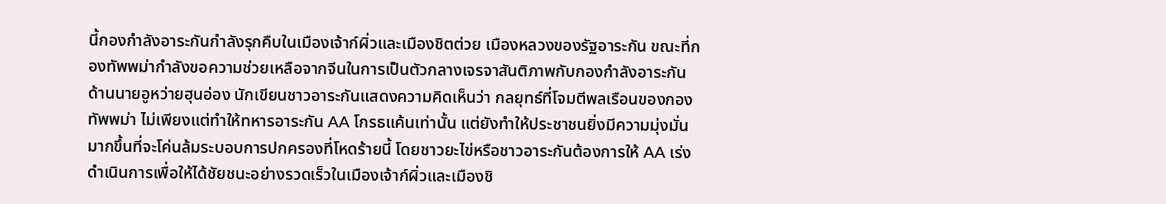นี้กองกำลังอาระกันกำลังรุกคืบในเมืองเจ้าก์ผิ่วและเมืองชิตต่วย เมืองหลวงของรัฐอาระกัน ขณะที่กองทัพพม่ากำลังขอความช่วยเหลือจากจีนในการเป็นตัวกลางเจรจาสันติภาพกับกองกำลังอาระกัน
ด้านนายอูหว่ายฮุนอ่อง นักเขียนชาวอาระกันแสดงความคิดเห็นว่า กลยุทธ์ที่โจมตีพลเรือนของกองทัพพม่า ไม่เพียงแต่ทำให้ทหารอาระกัน AA โกรธแค้นเท่านั้น แต่ยังทำให้ประชาชนยิ่งมีความมุ่งมั่นมากขึ้นที่จะโค่นล้มระบอบการปกครองที่โหดร้ายนี้ โดยชาวยะไข่หรือชาวอาระกันต้องการให้ AA เร่งดำเนินการเพื่อให้ได้ชัยชนะอย่างรวดเร็วในเมืองเจ้าก์ผิ่วและเมืองชิ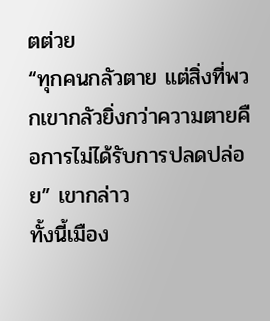ตต่วย
“ทุกคนกลัวตาย แต่สิ่งที่พวกเขากลัวยิ่งกว่าความตายคือการไม่ได้รับการปลดปล่อย” เขากล่าว
ทั้งนี้เมือง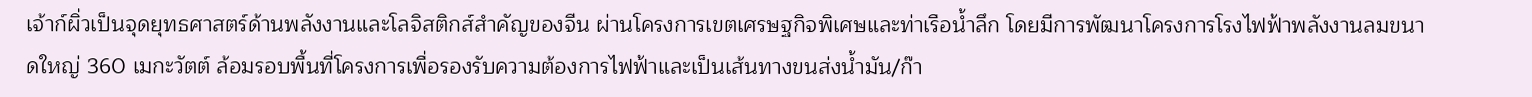เจ้าก์ผิ่วเป็นจุดยุทธศาสตร์ด้านพลังงานและโลจิสติกส์สำคัญของจีน ผ่านโครงการเขตเศรษฐกิจพิเศษและท่าเรือน้ำลึก โดยมีการพัฒนาโครงการโรงไฟฟ้าพลังงานลมขนาดใหญ่ 360 เมกะวัตต์ ล้อมรอบพื้นที่โครงการเพื่อรองรับความต้องการไฟฟ้าและเป็นเส้นทางขนส่งน้ำมัน/ก๊า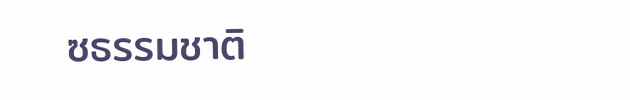ซธรรมชาติ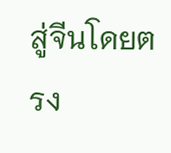สู่จีนโดยตรง